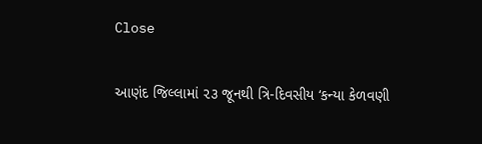Close

આણંદ જિલ્લામાં ૨૩ જૂનથી ત્રિ-દિવસીય ‘કન્યા કેળવણી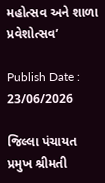મહોત્સવ અને શાળા પ્રવેશોત્સવ’

Publish Date : 23/06/2026

જિલ્લા પંચાયત પ્રમુખ શ્રીમતી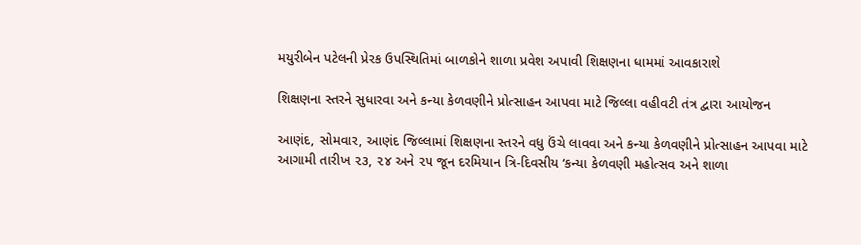મયુરીબેન પટેલની પ્રેરક ઉપસ્થિતિમાં બાળકોને શાળા પ્રવેશ અપાવી શિક્ષણના ધામમાં આવકારાશે

શિક્ષણના સ્તરને સુધારવા અને કન્યા કેળવણીને પ્રોત્સાહન આપવા માટે જિલ્લા વહીવટી તંત્ર દ્વારા આયોજન

આણંદ, સોમવાર, આણંદ જિલ્લામાં શિક્ષણના સ્તરને વધુ ઉંચે લાવવા અને કન્યા કેળવણીને પ્રોત્સાહન આપવા માટે આગામી તારીખ ૨૩, ૨૪ અને ૨૫ જૂન દરમિયાન ત્રિ-દિવસીય ‘કન્યા કેળવણી મહોત્સવ અને શાળા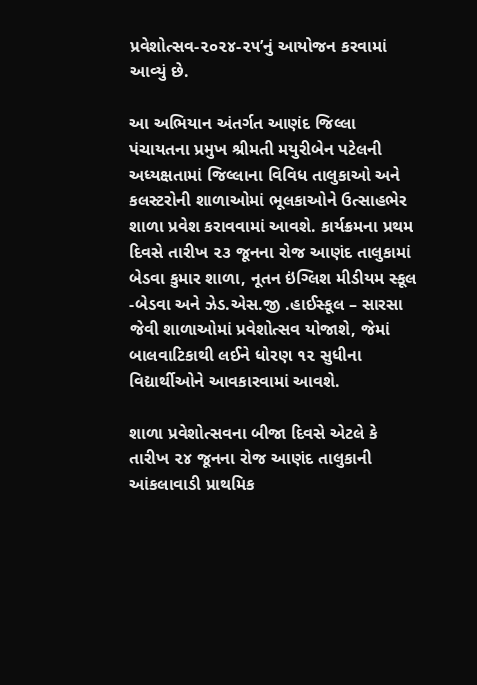પ્રવેશોત્સવ-૨૦૨૪-૨૫’નું આયોજન કરવામાં આવ્યું છે.

આ અભિયાન અંતર્ગત આણંદ જિલ્લા પંચાયતના પ્રમુખ શ્રીમતી મયુરીબેન પટેલની અધ્યક્ષતામાં જિલ્લાના વિવિધ તાલુકાઓ અને કલસ્ટરોની શાળાઓમાં ભૂલકાઓને ઉત્સાહભેર શાળા પ્રવેશ કરાવવામાં આવશે. કાર્યક્રમના પ્રથમ દિવસે તારીખ ૨૩ જૂનના રોજ આણંદ તાલુકામાં બેડવા કુમાર શાળા, નૂતન ઇંગ્લિશ મીડીયમ સ્કૂલ -બેડવા અને ઝેડ.એસ.જી .હાઈસ્કૂલ – સારસા જેવી શાળાઓમાં પ્રવેશોત્સવ યોજાશે, જેમાં બાલવાટિકાથી લઈને ધોરણ ૧૨ સુધીના વિદ્યાર્થીઓને આવકારવામાં આવશે.

શાળા પ્રવેશોત્સવના બીજા દિવસે એટલે કે તારીખ ૨૪ જૂનના રોજ આણંદ તાલુકાની આંકલાવાડી પ્રાથમિક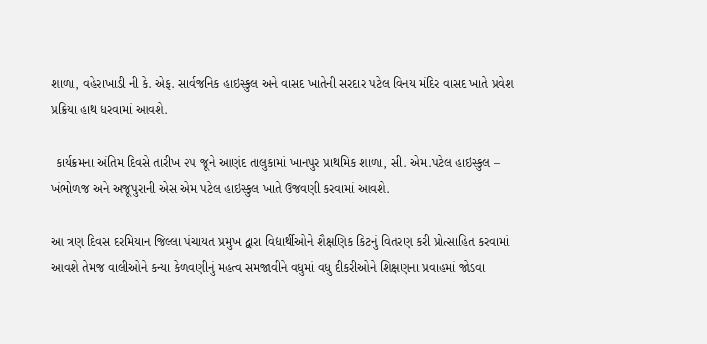શાળા, વહેરાખાડી ની કે. એફ. સાર્વજનિક હાઇસ્કુલ અને વાસદ ખાતેની સરદાર પટેલ વિનય મંદિર વાસદ ખાતે પ્રવેશ પ્રક્રિયા હાથ ધરવામાં આવશે.

 કાર્યક્રમના અંતિમ દિવસે તારીખ ૨૫ જૂને આણંદ તાલુકામાં ખાનપુર પ્રાથમિક શાળા, સી. એમ.પટેલ હાઇસ્કુલ – ખંભોળજ અને અજૂપુરાની એસ એમ પટેલ હાઇસ્કુલ ખાતે ઉજવણી કરવામાં આવશે.

આ ત્રણ દિવસ દરમિયાન જિલ્લા પંચાયત પ્રમુખ દ્વારા વિદ્યાર્થીઓને શૈક્ષણિક કિટનું વિતરણ કરી પ્રોત્સાહિત કરવામાં આવશે તેમજ વાલીઓને કન્યા કેળવણીનું મહત્વ સમજાવીને વધુમાં વધુ દીકરીઓને શિક્ષણના પ્રવાહમાં જોડવા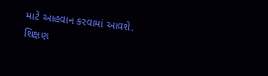માટે આહવાન કરવામાં આવશે. શિક્ષણ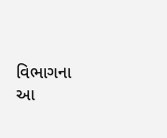વિભાગના આ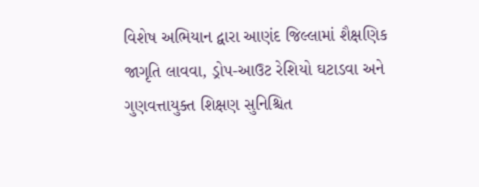વિશેષ અભિયાન દ્વારા આણંદ જિલ્લામાં શૈક્ષણિક જાગૃતિ લાવવા, ડ્રોપ-આઉટ રેશિયો ઘટાડવા અને ગુણવત્તાયુક્ત શિક્ષણ સુનિશ્ચિત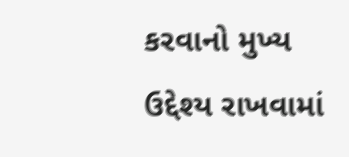કરવાનો મુખ્ય ઉદ્દેશ્ય રાખવામાં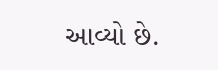આવ્યો છે.